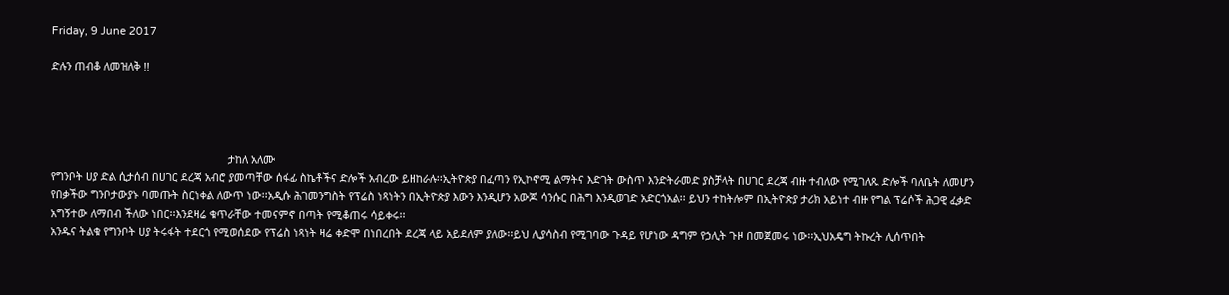Friday, 9 June 2017

ድሉን ጠብቆ ለመዝለቅ !!




                                                           ታከለ አለሙ
የግንቦት ሀያ ድል ሲታሰብ በሀገር ደረጃ አብሮ ያመጣቸው ሰፋፊ ስኬቶችና ድሎች አብረው ይዘከራሉ፡፡ኢትዮጵያ በፈጣን የኢኮኖሚ ልማትና እድገት ውስጥ እንድትራመድ ያስቻላት በሀገር ደረጃ ብዙ ተብለው የሚገለጹ ድሎች ባለቤት ለመሆን የበቃችው ግንቦታውያኑ ባመጡት ስርነቀል ለውጥ ነው፡፡አዲሱ ሕገመንግስት የፕሬስ ነጻነትን በኢትዮጵያ እውን እንዲሆን አውጆ ሳንሱር በሕግ እንዲወገድ አድርጎአል፡፡ ይህን ተከትሎም በኢትዮጵያ ታሪክ አይነተ ብዙ የግል ፕሬሶች ሕጋዊ ፈቃድ አግኝተው ለማበብ ችለው ነበር፡፡እንደዛሬ ቁጥራቸው ተመናምኖ በጣት የሚቆጠሩ ሳይቀሩ፡፡
አንዱና ትልቁ የግንቦት ሀያ ትሩፋት ተደርጎ የሚወሰደው የፕሬስ ነጻነት ዛሬ ቀድሞ በነበረበት ደረጃ ላይ አይደለም ያለው፡፡ይህ ሊያሳስብ የሚገባው ጉዳይ የሆነው ዳግም የኃሊት ጉዞ በመጀመሩ ነው፡፡ኢህአዴግ ትኩረት ሊሰጥበት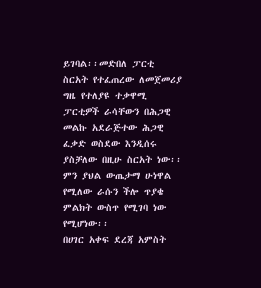ይገባል፡፡መድበለ ፓርቲ ስርአት የተፈጠረው ለመጀመሪያ ግዜ የተለያዩ ተቃዋሚ ፓርቲዎች ራሳቸውን በሕጋዊ መልኩ አደራጅተው ሕጋዊ ፈቃድ ወስደው እንዲሰሩ ያስቻለው በዚሁ ስርአት ነው፡፡ ምን ያህል ውጤታማ ሁነዋል የሚለው ራሱን ችሎ ጥያቄ ምልክት ውስጥ የሚገባ ነው የሚሆነው፡፡
በሀገር አቀፍ ደረጃ አምስት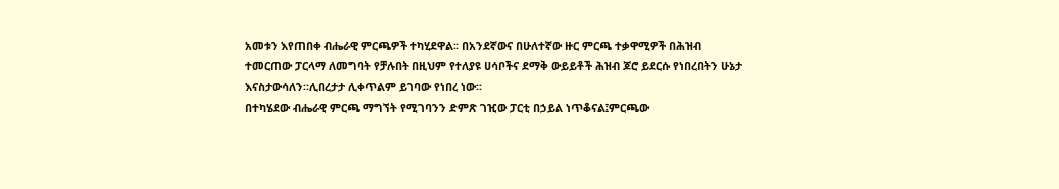አመቱን እየጠበቀ ብሔራዊ ምርጫዎች ተካሂደዋል፡፡ በአንደኛውና በሁለተኛው ዙር ምርጫ ተቃዋሚዎች በሕዝብ ተመርጠው ፓርላማ ለመግባት የቻሉበት በዚህም የተለያዩ ሀሳቦችና ደማቅ ውይይቶች ሕዝብ ጆሮ ይደርሱ የነበረበትን ሁኔታ እናስታውሳለን፡፡ሊበረታታ ሊቀጥልም ይገባው የነበረ ነው፡፡
በተካሄደው ብሔራዊ ምርጫ ማግኘት የሚገባንን ድምጽ ገዢው ፓርቲ በኃይል ነጥቆናል፤ምርጫው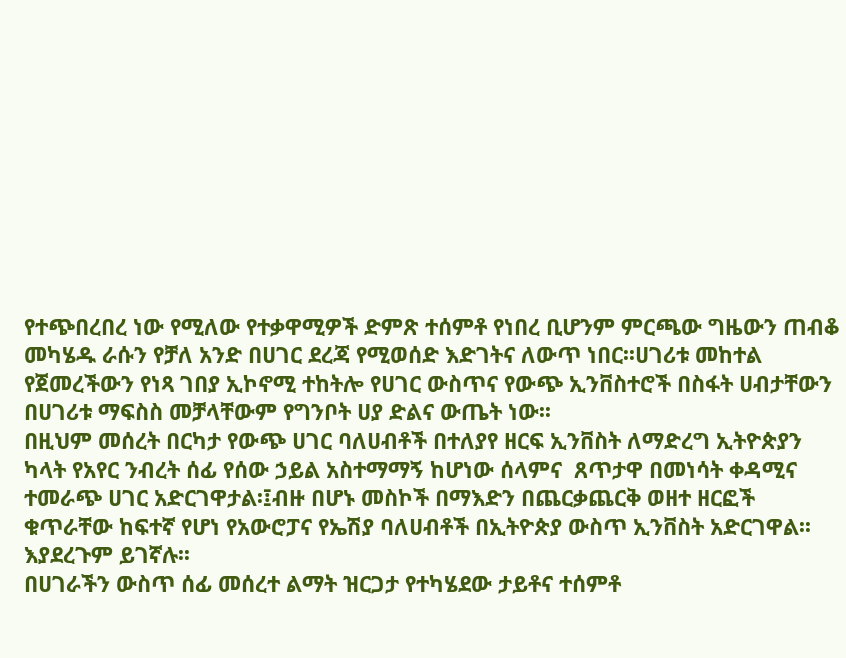የተጭበረበረ ነው የሚለው የተቃዋሚዎች ድምጽ ተሰምቶ የነበረ ቢሆንም ምርጫው ግዜውን ጠብቆ መካሄዱ ራሱን የቻለ አንድ በሀገር ደረጃ የሚወሰድ እድገትና ለውጥ ነበር፡፡ሀገሪቱ መከተል የጀመረችውን የነጻ ገበያ ኢኮኖሚ ተከትሎ የሀገር ውስጥና የውጭ ኢንቨስተሮች በስፋት ሀብታቸውን በሀገሪቱ ማፍስስ መቻላቸውም የግንቦት ሀያ ድልና ውጤት ነው፡፡
በዚህም መሰረት በርካታ የውጭ ሀገር ባለሀብቶች በተለያየ ዘርፍ ኢንቨስት ለማድረግ ኢትዮጵያን ካላት የአየር ንብረት ሰፊ የሰው ኃይል አስተማማኝ ከሆነው ሰላምና  ጸጥታዋ በመነሳት ቀዳሚና ተመራጭ ሀገር አድርገዋታል፡፤ብዙ በሆኑ መስኮች በማእድን በጨርቃጨርቅ ወዘተ ዘርፎች ቁጥራቸው ከፍተኛ የሆነ የአውሮፓና የኤሽያ ባለሀብቶች በኢትዮጵያ ውስጥ ኢንቨስት አድርገዋል፡፡እያደረጉም ይገኛሉ፡፡
በሀገራችን ውስጥ ሰፊ መሰረተ ልማት ዝርጋታ የተካሄደው ታይቶና ተሰምቶ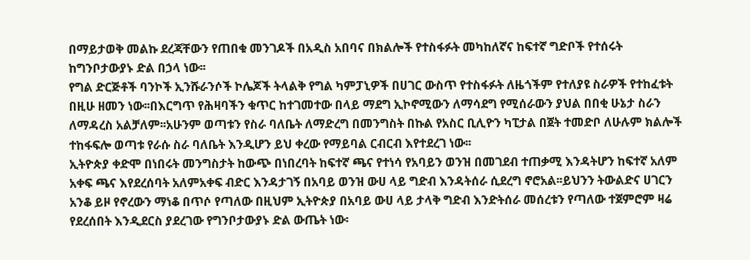በማይታወቅ መልኩ ደረጃቸውን የጠበቁ መንገዶች በአዲስ አበባና በክልሎች የተስፋፉት መካከለኛና ከፍተኛ ግድቦች የተሰሩት ከግንቦታውያኑ ድል በኃላ ነው፡፡
የግል ድርጅቶች ባንኮች ኢንሹራንሶች ኮሌጆች ትላልቅ የግል ካምፓኒዎች በሀገር ውስጥ የተስፋፉት ለዜጎችም የተለያዩ ስራዎች የተከፈቱት በዚሁ ዘመን ነው፡፡በእርግጥ የሕዛባችን ቁጥር ከተገመተው በላይ ማደግ ኢኮኖሚውን ለማሳደግ የሚሰራውን ያህል በበቂ ሁኔታ ስራን ለማዳረስ አልቻለም፡፡አሁንም ወጣቱን የስራ ባለቤት ለማድረግ በመንግስት በኩል የአስር ቢሊዮን ካፒታል በጀት ተመድቦ ለሁሉም ክልሎች ተከፋፍሎ ወጣቱ የራሱ ስራ ባለቤት እንዲሆን ይህ ቀረው የማይባል ርብርብ እየተደረገ ነው፡፡
ኢትዮጵያ ቀድሞ በነበሩት መንግስታት ከውጭ በነበረባት ከፍተኛ ጫና የተነሳ የአባይን ወንዝ በመገደብ ተጠቃሚ እንዳትሆን ከፍተኛ አለም አቀፍ ጫና እየደረሰባት አለምአቀፍ ብድር እንዳታገኝ በአባይ ወንዝ ውሀ ላይ ግድብ እንዳትሰራ ሲደረግ ኖሮአል፡፡ይህንን ትውልድና ሀገርን አንቆ ይዞ የኖረውን ማነቆ በጥሶ የጣለው በዚህም ኢትዮጵያ በአባይ ውሀ ላይ ታላቅ ግድብ እንድትሰራ መሰረቱን የጣለው ተጀምሮም ዛሬ የደረሰበት እንዲደርስ ያደረገው የግንቦታውያኑ ድል ውጤት ነው፡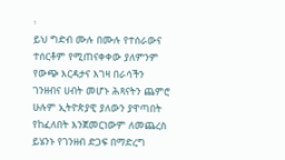፡
ይህ ግድብ ሙሉ በሙሉ የተሰራውና ተሰርቶም የሚጠናቀቀው ያለምንም የውጭ እርዳታና እገዛ በራሳችን ገንዘብና ሀብት መሆኑ ሕጻናትን ጨምሮ ሁሉም ኢትዮጵያዊ ያለውን ያዋጣበት የከፈለበት እንጀመርነውም ለመጨረስ ይሄንኑ የገንዘብ ድጋፍ በማድረግ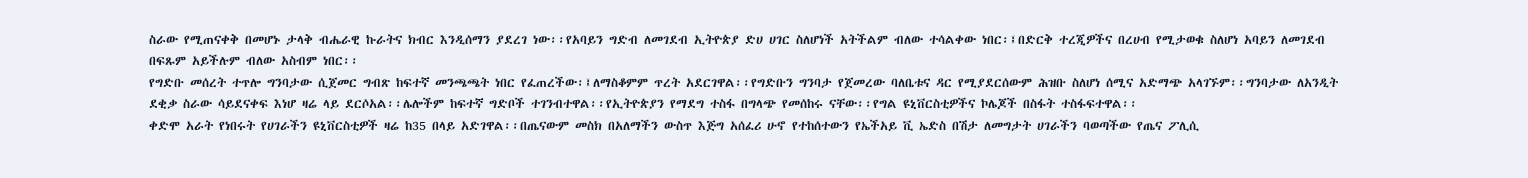ስራው የሚጠናቀቅ በመሆኑ ታላቅ ብሔራዊ ኩራትና ክብር እንዲሰማን ያደረገ ነው፡፡የአባይን ግድብ ለመገደብ ኢትዮጵያ ድሀ ሀገር ስለሆነች አትችልም ብለው ተሳልቀው ነበር፡፤በድርቅ ተረጂዎችና በረሀብ የሚታወቁ ስለሆነ አባይን ለመገደብ በፍጹም አይችሉም ብለው አስብም ነበር፡፡
የግድቡ መሰረት ተጥሎ ግንባታው ሲጀመር ግብጽ ከፍተኛ መንጫጫት ነበር የፈጠረችው፡፤ለማስቆምም ጥረት አደርገዋል፡፡የግድቡን ግንባታ የጀመረው ባለቤቱና ዳር የሚያደርሰውም ሕዝቡ ስለሆነ ሰሚና አድማጭ አላገኙም፡፡ግንባታው ለአንዲት ደቂቃ ስራው ሳይደናቀፍ እነሆ ዛሬ ላይ ደርሶአል፡፡ሌሎችም ከፍተኛ ግድቦች ተገንብተዋል፡፡የኢትዮጵያን የማደግ ተስፋ በግላጭ የመሰከሩ ናቸው፡፡የግል ዩኒቨርስቲዎችና ኮሌጆች በስፋት ተስፋፍተዋል፡፡
ቀድሞ አራት የነበሩት የሀገራችን ዩኒቨርስቲዎች ዛሬ ከ35 በላይ አድገዋል፡፡በጤናውም መስክ በአለማችን ውስጥ እጅግ አሰፈሪ ሁኖ የተከሰተውን የኤችአይ ቪ ኤድስ በሽታ ለመግታት ሀገራችን ባወጣችው የጤና ፖሊሲ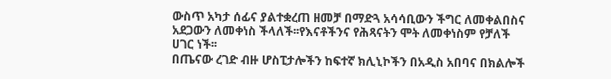ውስጥ አካታ ሰፊና ያልተቋረጠ ዘመቻ በማድጓ አሳሳቢውን ችግር ለመቀልበስና አደጋውን ለመቀነስ ችላለች፡፡የእናቶችንና የሕጻናትን ሞት ለመቀነስም የቻለች ሀገር ነች፡፡
በጤናው ረገድ ብዙ ሆስፒታሎችን ከፍተኛ ክሊኒኮችን በአዲስ አበባና በክልሎች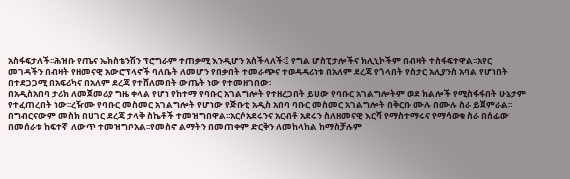አስፋፍታለች፡፡ሕዝቡ የጤና ኤክስቴንሽን ፕሮግራም ተጠቃሚ እንዲሆን አስችላለች፡፤ የግል ሆስፒታሎችና ክሊኒኮችም በብዛት ተስፋፍተዋል፡፡አየር መገዳችን በብዛት የዘመናዊ አውሮፕላኖች ባለቤት ለመሆን የበቃበት ተመራጭና ተወዳዳሪነቱ በአለም ደረጃ የጎላበት የስታር አሊያንስ አባል የሆነበት በተደጋጋሚ በአፍሪካና በአለም ደረጃ የተሸለመበት ውጤት ነው የተመዘገበው፡
በአዲስአበባ ታሪክ ለመጀመሪያ ግዜ ቀላል የሆነ የከተማ የባቡር አገልግሎት የተዘረጋበት ይሀው የባቡር አገልግሎትም ወደ ክልሎች የሚስፋፋበት ሁኔታም የተፈጠረበት ነው፡፡ረዥሙ የባቡር መስመር አገልግሎት የሆነው የጅቡቲ አዲስ አበባ ባቡር መስመር አገልግሎት በቅርቡ ሙሉ በሙሉ ስራ ይጀምራል፡፡
በግብርናውም መስክ በሀገር ደረጃ ታላቅ ስኬቶች ተመዝግበዋል፡፡አርሶአደሩንና አርብቶ አደሩን ስለዘመናዊ እርሻ የማስተማሩና የማሳወቁ ስራ በሰፊው በመሰራቱ ከፍተኛ  ለውጥ ተመዝግቦአል፡፡የመስኖ ልማትን በመጠቀም ድርቅን ለመከላከል ከማስቻሉም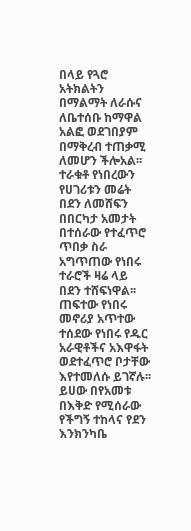በላይ የጓሮ አትክልትን በማልማት ለራሱና ለቤተሰቡ ከማዋል አልፎ ወደገበያም በማቅረብ ተጠቃሚ ለመሆን ችሎአል፡፡ተራቁቶ የነበረውን የሀገሪቱን መሬት በደን ለመሸፍን በበርካታ አመታት በተሰራው የተፈጥሮ ጥበቃ ስራ አግጥጠው የነበሩ ተራሮች ዛሬ ላይ በደን ተሸፍነዋል፡፡
ጠፍተው የነበሩ መኖሪያ አጥተው ተሰደው የነበሩ የዱር አራዊቶችና አእዋፋት ወደተፈጥሮ ቦታቸው እየተመለሱ ይገኛሉ፡፡ይሀው በየአመቱ በእቅድ የሚሰራው የችግኝ ተከላና የደን እንክንካቤ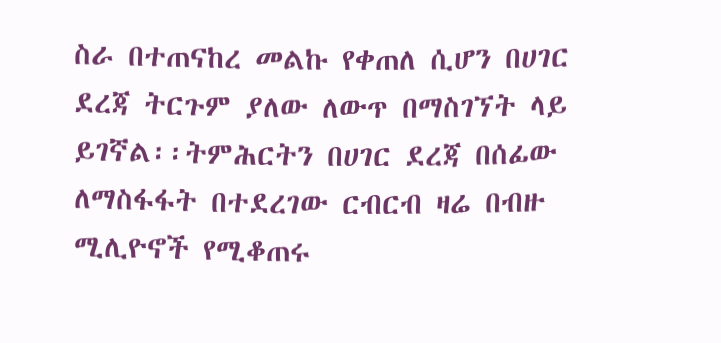ስራ በተጠናከረ መልኩ የቀጠለ ሲሆን በሀገር ደረጃ ትርጉም ያለው ለውጥ በማስገኘት ላይ ይገኛል፡፡ትምሕርትን በሀገር ደረጃ በሰፊው ለማስፋፋት በተደረገው ርብርብ ዛሬ በብዙ ሚሊዮኖች የሚቆጠሩ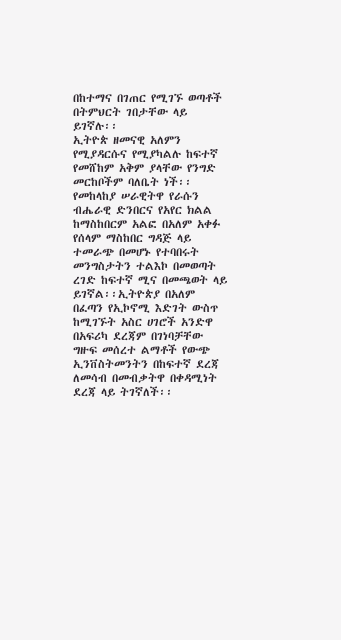በከተማና በገጠር የሚገኙ ወጣቶች በትምህርት ገበታቸው ላይ ይገኛሉ፡፡
ኢትዮጵ ዘመናዊ አለምን የሚያዳርሱና የሚያካልሉ ከፍተኛ የመሸከም አቅም ያላቸው የንግድ መርከቦችም ባለቤት ነች፡፡የመከላከያ ሠራዊትዋ የራሱን ብሔራዊ ድንበርና የአየር ክልል ከማስከበርም አልፎ በአለም አቀፉ የሰላም ማስከበር ግዳጅ ላይ ተመራጭ በመሆኑ የተባበሩት መንግስታትን ተልእኮ በመወጣት ረገድ ከፍተኛ ሚና በመጫወት ላይ ይገኛል፡፡ኢትዮጵያ በአለም በፈጣን የኢኮኖሚ እድገት ውስጥ ከሚገኙት አስር ሀገሮች አንድዋ በአፍሪካ ደረጃም በገነባቻቸው ግዙፍ መሰረተ ልማቶች የውጭ ኢንቨስትመንትን በከፍተኛ ደረጃ ለመሳብ በመብቃትዋ በቀዳሚነት ደረጃ ላይ ትገኛለች፡፡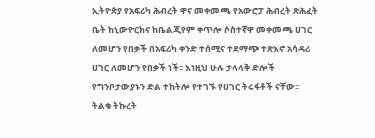ኢትዮጵያ የአፍሪካ ሕብረት ዋና መቀመጫ የአውሮፓ ሕብረት ጽሕፈት ቤት ከኒውዮርክና ከቤልጂየም ቀጥሎ ሶስተኛዋ መቀመጫ ሀገር ለመሆን የበቃች በአፍሪካ ቀንድ ተሰሚና ተደማጭ ተጽእኖ አሳዳሪ ሀገር ለመሆን የበቃች ነች፡፡ እነዚህ ሁሉ ታላላቅ ድሎች የግንቦታውያኑን ድል ተከትሎ የተገኙ የሀገር ትሩፋቶች ናቸው፡፡
ትልቁ ትኩረት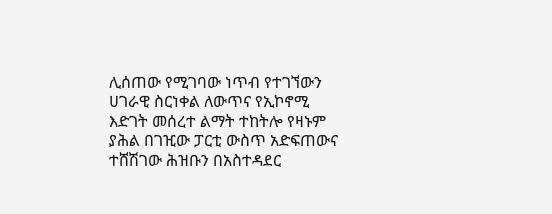ሊሰጠው የሚገባው ነጥብ የተገኘውን ሀገራዊ ስርነቀል ለውጥና የኢኮኖሚ እድገት መሰረተ ልማት ተከትሎ የዛኑም ያሕል በገዢው ፓርቲ ውስጥ አድፍጠውና ተሸሽገው ሕዝቡን በአስተዳደር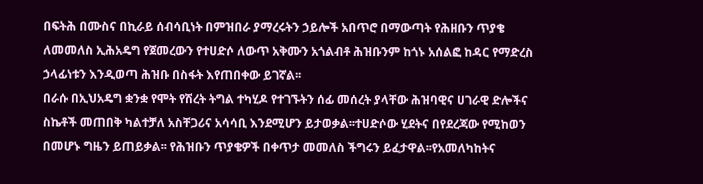በፍትሕ በሙስና በኪራይ ሰብሳቢነት በምዝበራ ያማረሩትን ኃይሎች አበጥሮ በማውጣት የሕዘቡን ጥያቄ ለመመለስ ኢሕአዴግ የጀመረውን የተሀድሶ ለውጥ አቅሙን አጎልብቶ ሕዝቡንም ከጎኑ አሰልፎ ከዳር የማድረስ ኃላፊነቱን እንዲወጣ ሕዝቡ በስፋት እየጠበቀው ይገኛል፡፡
በራሱ በኢህአዴግ ቋንቋ የሞት የሽረት ትግል ተካሂዶ የተገኙትን ሰፊ መሰረት ያላቸው ሕዝባዊና ሀገራዊ ድሎችና ስኬቶች መጠበቅ ካልተቻለ አስቸጋሪና አሳሳቢ እንደሚሆን ይታወቃል፡፡ተሀድሶው ሂደትና በየደረጃው የሚከወን በመሆኑ ግዜን ይጠይቃል፡፡ የሕዝቡን ጥያቄዎች በቀጥታ መመለስ ችግሩን ይፈታዋል፡፡የአመለካከትና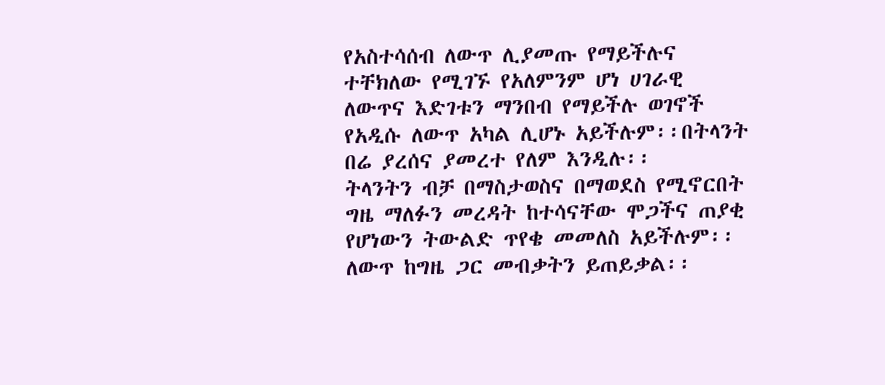የአስተሳሰብ ለውጥ ሊያመጡ የማይችሉና ተቸክለው የሚገኙ የአለምንም ሆነ ሀገራዊ ለውጥና እድገቱን ማንበብ የማይችሉ ወገኖች የአዲሱ ለውጥ አካል ሊሆኑ አይችሉም፡፡በትላንት በሬ ያረሰና ያመረተ የለም እንዲሉ፡፡
ትላንትን ብቻ በማስታወስና በማወደስ የሚኖርበት ግዜ ማለፉን መረዳት ከተሳናቸው ሞጋችና ጠያቂ የሆነውን ትውልድ ጥየቄ መመለስ አይችሉም፡፡ለውጥ ከግዜ ጋር መብቃትን ይጠይቃል፡፡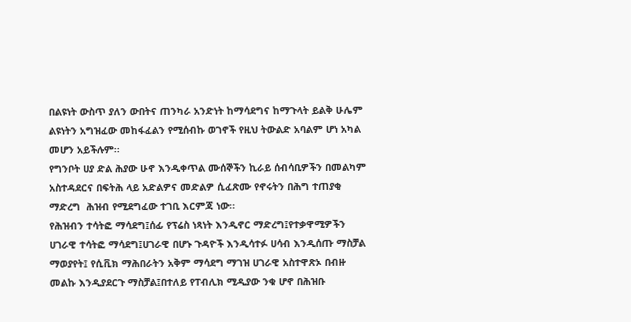በልዩነት ውስጥ ያለን ውበትና ጠንካራ አንድነት ከማሳደግና ከማጉላት ይልቅ ሁሌም ልዩነትን አግዝፈው መከፋፈልን የሚሰብኩ ወገኖች የዚህ ትውልድ አባልም ሆነ አካል መሆን አይችሉም፡፡
የግንቦት ሀያ ድል ሕያው ሁኖ እንዲቀጥል ሙሰኞችን ኪራይ ሰብሳቢዎችን በመልካም አስተዳደርና በፍትሕ ላይ አድልዎና መድልዎ ሲፈጽሙ የኖሩትን በሕግ ተጠያቂ ማድረግ  ሕዝብ የሚደግፈው ተገቢ እርምጃ ነው፡፡
የሕዝብን ተሳትፎ ማሳደግ፤ሰፊ የፕሬስ ነጻነት እንዲኖር ማድረግ፤የተቃዋሚዎችን ሀገራዊ ተሳትፎ ማሳደግ፤ሀገራዊ በሆኑ ጉዳዮች እንዲሳተፉ ሀሳብ እንዲሰጡ ማስቻል ማወያየት፤ የሲቪክ ማሕበራትን አቅም ማሳደግ ማገዝ ሀገራዊ አስተዋጽኦ በብዙ መልኩ እንዲያደርጉ ማስቻል፤በተለይ የፐብሊክ ሚዲያው ንቁ ሆኖ በሕዝቡ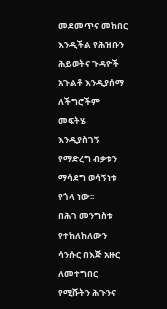መደመጥና መከበር እንዲችል የሕዝቡን ሕይወትና ጉዳዮች አጉልቶ እንዲያሰማ ለችግሮችም መፍትሄ እንዲያስገኝ የማድረግ ብቃቱን ማሳደግ ወሳኝነቱ የጎላ ነው፡፡
በሕገ መንግስቱ የተከለከለውን ሳንሱር በእጅ አዙር ለመተግበር የሚሹትን ሕጉንና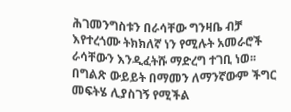ሕገመንግስቱን በራሳቸው ግንዛቤ ብቻ እየተረጎሙ ትክክለኛ ነን የሚሉት አመራሮች ራሳቸውን እንዲፈትሹ ማድረግ ተገቢ ነወ፡፡በግልጽ ውይይት በማመን ለማንኛውም ችግር መፍትሄ ሊያስገኝ የሚችል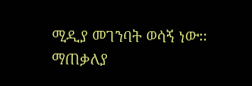ሚዲያ መገንባት ወሳኝ ነው፡፡
ማጠቃለያ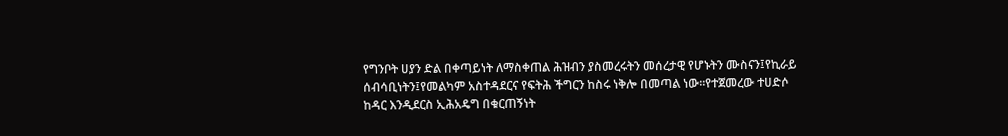የግንቦት ሀያን ድል በቀጣይነት ለማስቀጠል ሕዝብን ያስመረሩትን መሰረታዊ የሆኑትን ሙስናን፤የኪራይ ሰብሳቢነትን፤የመልካም አስተዳደርና የፍትሕ ችግርን ከስሩ ነቅሎ በመጣል ነው፡፡የተጀመረው ተሀድሶ ከዳር እንዲደርስ ኢሕአዴግ በቁርጠኝነት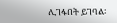ሊገፋበት ይገባል፡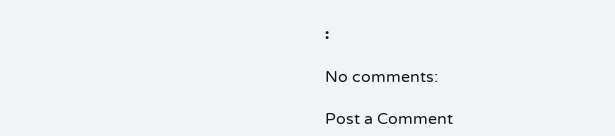፡

No comments:

Post a Comment